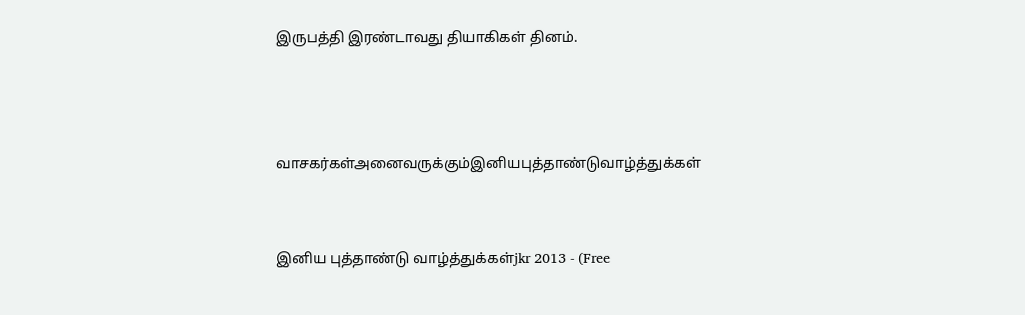இருபத்தி இரண்டாவது தியாகிகள் தினம்.



வாசகர்கள்அனைவருக்கும்இனியபுத்தாண்டுவாழ்த்துக்கள்


இனிய புத்தாண்டு வாழ்த்துக்கள்jkr 2013 - (Free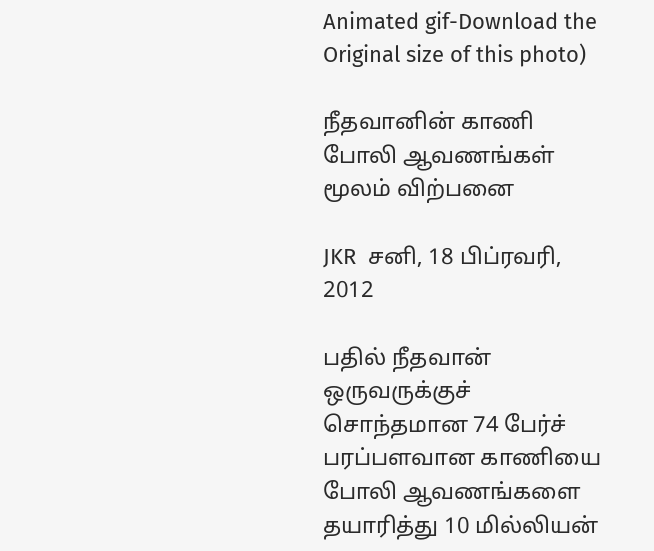Animated gif-Download the Original size of this photo)

நீதவானின் காணி போலி ஆவணங்கள் மூலம் விற்பனை

JKR  சனி, 18 பிப்ரவரி, 2012

பதில் நீதவான் ஒருவருக்குச் சொந்தமான 74 பேர்ச் பரப்பளவான காணியை போலி ஆவணங்களை தயாரித்து 10 மில்லியன்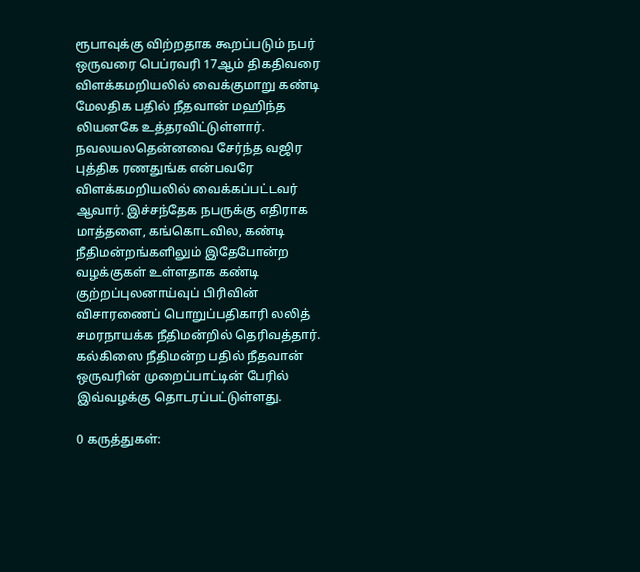ரூபாவுக்கு விற்றதாக கூறப்படும் நபர் ஒருவரை பெப்ரவரி 17ஆம் திகதிவரை விளக்கமறியலில் வைக்குமாறு கண்டி மேலதிக பதில் நீதவான் மஹிந்த லியனகே உத்தரவிட்டுள்ளார்.
நவலயலதென்னவை சேர்ந்த வஜிர புத்திக ரணதுங்க என்பவரே விளக்கமறியலில் வைக்கப்பட்டவர் ஆவார். இச்சந்தேக நபருக்கு எதிராக மாத்தளை, கங்கொடவில, கண்டி நீதிமன்றங்களிலும் இதேபோன்ற வழக்குகள் உள்ளதாக கண்டி குற்றப்புலனாய்வுப் பிரிவின் விசாரணைப் பொறுப்பதிகாரி லலித் சமரநாயக்க நீதிமன்றில் தெரிவத்தார். கல்கிஸை நீதிமன்ற பதில் நீதவான் ஒருவரின் முறைப்பாட்டின் பேரில் இவ்வழக்கு தொடரப்பட்டுள்ளது.

0 கருத்துகள்: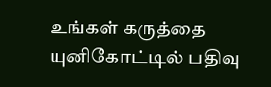உங்கள் கருத்தை யுனிகோட்டில் பதிவு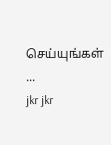செய்யுங்கள் ...
jkr jkr